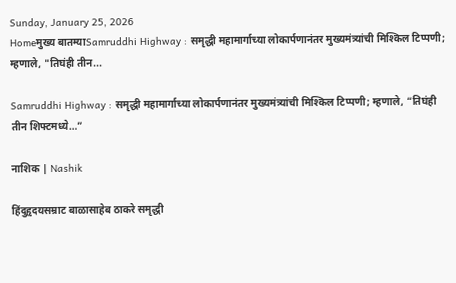Sunday, January 25, 2026
Homeमुख्य बातम्याSamruddhi Highway : समृद्धी महामार्गाच्या लोकार्पणानंतर मुख्यमंत्र्यांची मिश्किल टिप्पणी; म्हणाले, "तिघंही तीन...

Samruddhi Highway : समृद्धी महामार्गाच्या लोकार्पणानंतर मुख्यमंत्र्यांची मिश्किल टिप्पणी; म्हणाले, “तिघंही तीन शिफ्टमध्ये…”

नाशिक | Nashik

हिंदुहृदयसम्राट बाळासाहेब ठाकरे समृद्धी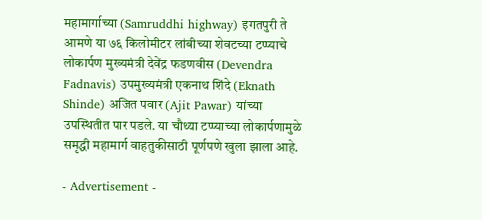महामार्गाच्या (Samruddhi highway) इगतपुरी ते आमणे या ७६ किलोमीटर लांबीच्या शेवटच्या टप्प्याचे लोकार्पण मुख्यमंत्री देवेंद्र फडणवीस (Devendra Fadnavis) उपमुख्यमंत्री एकनाथ शिंदे (Eknath Shinde) अजित पवार (Ajit Pawar) यांच्या उपस्थितीत पार पडले. या चौथ्या टप्प्याच्या लोकार्पणामुळे समृद्धी महामार्ग वाहतुकीसाठी पूर्णपणे खुला झाला आहे.

- Advertisement -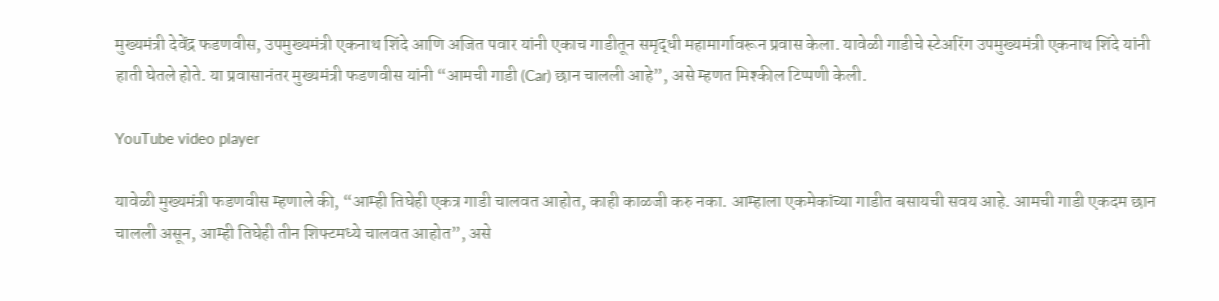मुख्यमंत्री देवेंद्र फडणवीस, उपमुख्यमंत्री एकनाथ शिंदे आणि अजित पवार यांनी एकाच गाडीतून समृद्धी महामार्गावरून प्रवास केला. यावेळी गाडीचे स्टेअरिंग उपमुख्यमंत्री एकनाथ शिंदे यांनी हाती घेतले होते. या प्रवासानंतर मुख्यमंत्री फडणवीस यांनी “आमची गाडी (Car) छान चालली आहे”, असे म्हणत मिश्कील टिप्पणी केली.

YouTube video player

यावेळी मुख्यमंत्री फडणवीस म्हणाले की, “आम्ही तिघेही एकत्र गाडी चालवत आहोत, काही काळजी करु नका. आम्हाला एकमेकांच्या गाडीत बसायची सवय आहे. आमची गाडी एकदम छान चालली असून, आम्ही तिघेही तीन शिफ्टमध्ये चालवत आहोत”, असे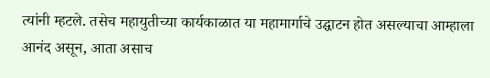त्यांनी म्हटले. तसेच महायुतीच्या कार्यकाळात या महामार्गाचे उद्घाटन होत असल्याचा आम्हाला आनंद असून, आता असाच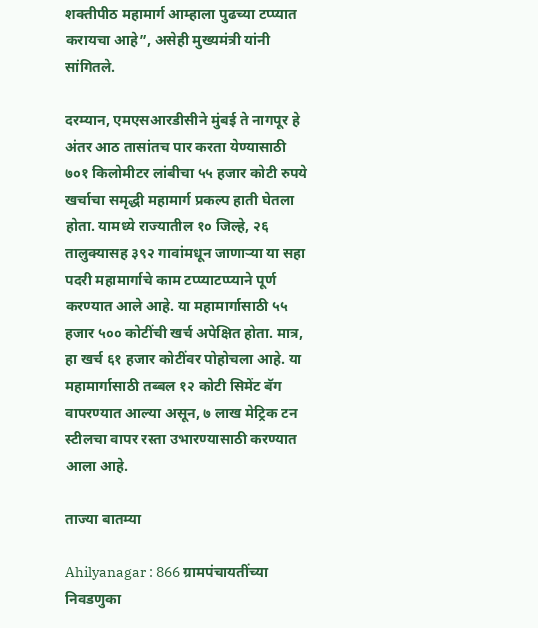शक्तीपीठ महामार्ग आम्हाला पुढच्या टप्प्यात करायचा आहे”, असेही मुख्यमंत्री यांनी सांगितले.

दरम्यान, एमएसआरडीसीने मुंबई ते नागपूर हे अंतर आठ तासांतच पार करता येण्यासाठी ७०१ किलोमीटर लांबीचा ५५ हजार कोटी रुपये खर्चाचा समृद्धी महामार्ग प्रकल्प हाती घेतला होता. यामध्ये राज्यातील १० जिल्हे, २६ तालुक्यासह ३९२ गावांमधून जाणाऱ्या या सहा पदरी महामार्गाचे काम टप्प्याटप्प्याने पूर्ण करण्यात आले आहे. या महामार्गासाठी ५५ हजार ५०० कोटींची खर्च अपेक्षित होता. मात्र, हा खर्च ६१ हजार कोटींवर पोहोचला आहे. या महामार्गासाठी तब्बल १२ कोटी सिमेंट बॅग वापरण्यात आल्या असून, ७ लाख मेट्रिक टन स्टीलचा वापर रस्ता उभारण्यासाठी करण्यात आला आहे.

ताज्या बातम्या

Ahilyanagar : 866 ग्रामपंचायतींच्या निवडणुका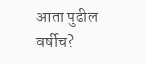आता पुढील वर्षीच?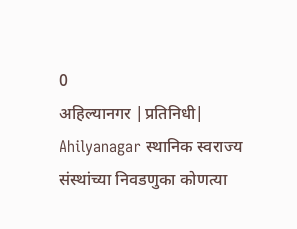0
अहिल्यानगर |प्रतिनिधी| Ahilyanagar स्थानिक स्वराज्य संस्थांच्या निवडणुका कोणत्या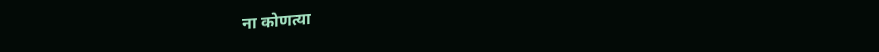ना कोणत्या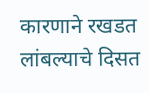कारणाने रखडत लांबल्याचे दिसत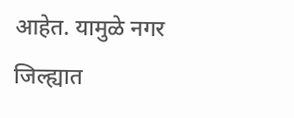आहेत. यामुळे नगर जिल्ह्यात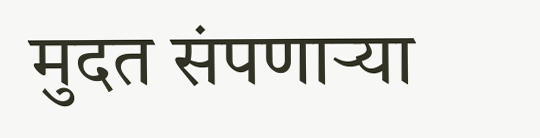मुदत संपणार्‍या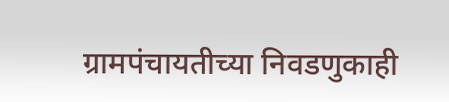ग्रामपंचायतीच्या निवडणुकाही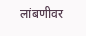लांबणीवर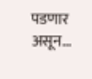पडणार असून...